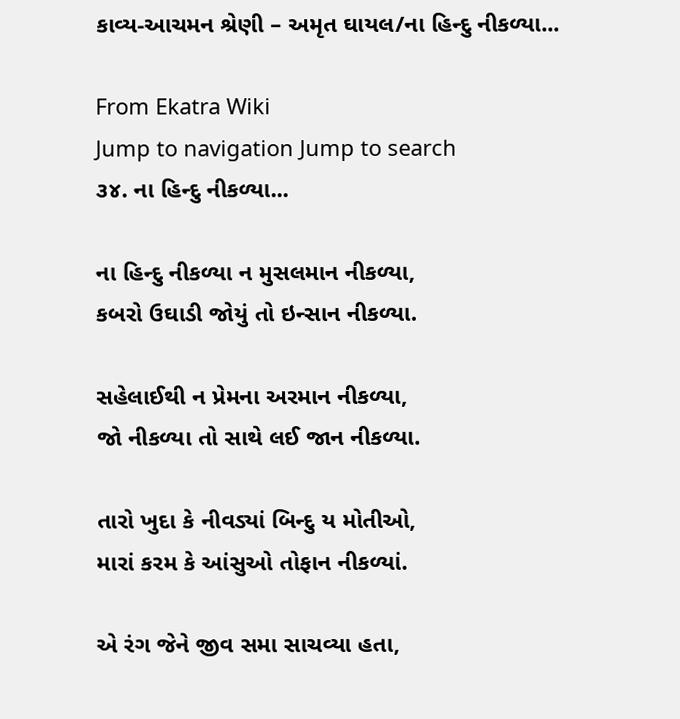કાવ્ય-આચમન શ્રેણી – અમૃત ઘાયલ/ના હિન્દુ નીકળ્યા...

From Ekatra Wiki
Jump to navigation Jump to search
૩૪. ના હિન્દુ નીકળ્યા...

ના હિન્દુ નીકળ્યા ન મુસલમાન નીકળ્યા,
કબરો ઉઘાડી જોયું તો ઇન્સાન નીકળ્યા.

સહેલાઈથી ન પ્રેમના અરમાન નીકળ્યા,
જો નીકળ્યા તો સાથે લઈ જાન નીકળ્યા.

તારો ખુદા કે નીવડ્યાં બિન્દુ ય મોતીઓ,
મારાં કરમ કે આંસુઓ તોફાન નીકળ્યાં.

એ રંગ જેને જીવ સમા સાચવ્યા હતા,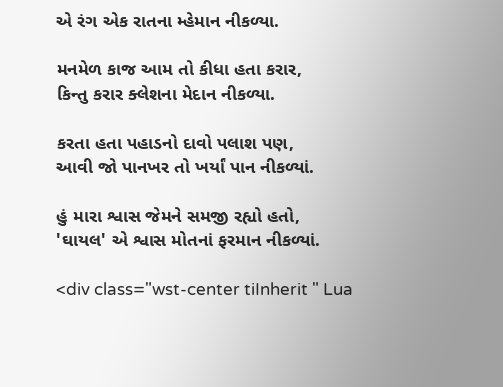એ રંગ એક રાતના મ્હેમાન નીકળ્યા.

મનમેળ કાજ આમ તો કીધા હતા કરાર,
કિન્તુ કરાર ક્લેશના મેદાન નીકળ્યા.

કરતા હતા પહાડનો દાવો પલાશ પણ,
આવી જો પાનખર તો ખર્યાં પાન નીકળ્યાં.

હું મારા શ્વાસ જેમને સમજી રહ્યો હતો,
'ઘાયલ' એ શ્વાસ મોતનાં ફરમાન નીકળ્યાં.

<div class="wst-center tiInherit " Lua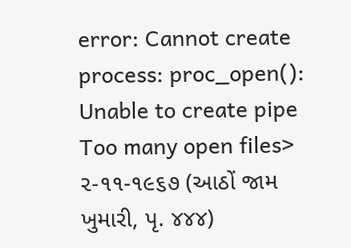error: Cannot create process: proc_open(): Unable to create pipe Too many open files> ૨-૧૧-૧૯૬૭ (આઠોં જામ ખુમારી, પૃ. ૪૪૪)